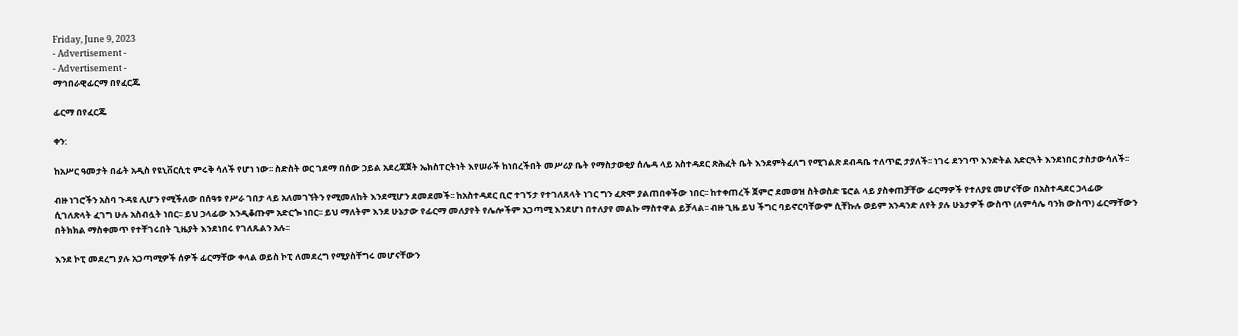Friday, June 9, 2023
- Advertisement -
- Advertisement -
ማኅበራዊፊርማ በየፈርጁ

ፊርማ በየፈርጁ

ቀን:

ከአሥር ዓመታት በፊት አዲስ የዩኒቨርሲቲ ምሩቅ ሳለች የሆነ ነው፡፡ ስድስት ወር ገደማ በሰው ኃይል አደረጃጀት ኤክስፐርትነት እየሠራች ከነበረችበት መሥሪያ ቤት የማስታወቂያ ሰሌዳ ላይ አስተዳደር ጽሕፈት ቤት እንደምትፈለግ የሚገልጽ ደብዳቤ ተለጥፎ ታያለች፡፡ ነገሩ ደንገጥ እንድትል አድርጓት እንደነበር ታስታውሳለች፡፡

ብዙ ነገሮችን አስባ ጉዳዩ ሊሆን የሚችለው በሰዓቱ የሥራ ገበታ ላይ አለመገኘትን የሚመለከት እንደሚሆን ደመደመች፡፡ ከአስተዳደር ቢሮ ተገኝታ የተገለጸላት ነገር ግን ፈጽሞ ያልጠበቀችው ነበር፡፡ ከተቀጠረች ጀምሮ ደመወዝ ስትወስድ ፔሮል ላይ ያስቀጠቻቸው ፊርማዎች የተለያዩ መሆናቸው በአስተዳደር ኃላፊው ሲገለጽላት ፈገግ ሁሉ አስብሏት ነበር፡፡ ይህ ኃላፊው እንዲቆጡም አድርጐ ነበር፡፡ ይህ ማለትም እንደ ሁኔታው የፊርማ መለያየት የሌሎችም አጋጣሚ እንደሆነ በተለያየ መልኩ ማስተዋል ይቻላል፡፡ ብዙ ጊዜ ይህ ችግር ባይኖርባቸውም ሲቸኩሉ ወይም አንዳንድ ለየት ያሉ ሁኔታዎች ውስጥ (ለምሳሌ ባንክ ውስጥ) ፊርማቸውን በትክክል ማስቀመጥ የተቸገሩበት ጊዜያት እንደነበሩ የገለጹልን አሉ፡፡

እንደ ኮፒ መደረግ ያሉ አጋጣሚዎች ሰዎች ፊርማቸው ቀላል ወይስ ኮፒ ለመደረግ የሚያስቸግሩ መሆናቸውን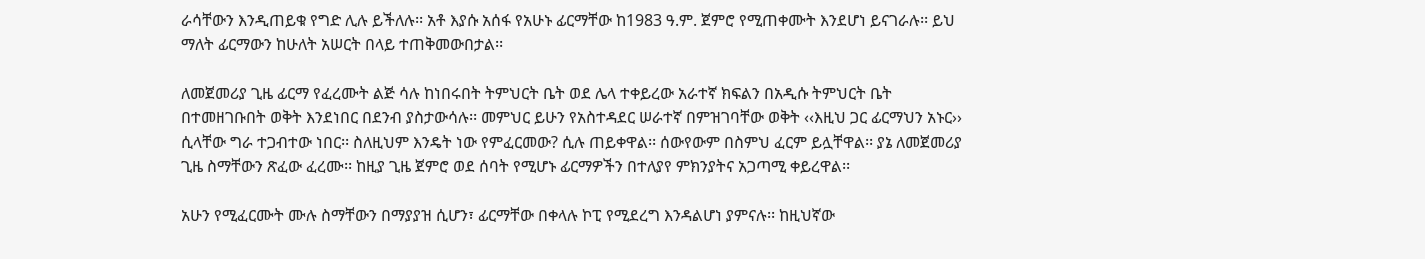ራሳቸውን እንዲጠይቁ የግድ ሊሉ ይችለሉ፡፡ አቶ እያሱ አሰፋ የአሁኑ ፊርማቸው ከ1983 ዓ.ም. ጀምሮ የሚጠቀሙት እንደሆነ ይናገራሉ፡፡ ይህ ማለት ፊርማውን ከሁለት አሠርት በላይ ተጠቅመውበታል፡፡

ለመጀመሪያ ጊዜ ፊርማ የፈረሙት ልጅ ሳሉ ከነበሩበት ትምህርት ቤት ወደ ሌላ ተቀይረው አራተኛ ክፍልን በአዲሱ ትምህርት ቤት በተመዘገቡበት ወቅት እንደነበር በደንብ ያስታውሳሉ፡፡ መምህር ይሁን የአስተዳደር ሠራተኛ በምዝገባቸው ወቅት ‹‹እዚህ ጋር ፊርማህን አኑር›› ሲላቸው ግራ ተጋብተው ነበር፡፡ ስለዚህም እንዴት ነው የምፈርመው? ሲሉ ጠይቀዋል፡፡ ሰውየውም በስምህ ፈርም ይሏቸዋል፡፡ ያኔ ለመጀመሪያ ጊዜ ስማቸውን ጽፈው ፈረሙ፡፡ ከዚያ ጊዜ ጀምሮ ወደ ሰባት የሚሆኑ ፊርማዎችን በተለያየ ምክንያትና አጋጣሚ ቀይረዋል፡፡

አሁን የሚፈርሙት ሙሉ ስማቸውን በማያያዝ ሲሆን፣ ፊርማቸው በቀላሉ ኮፒ የሚደረግ እንዳልሆነ ያምናሉ፡፡ ከዚህኛው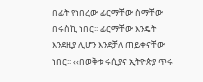በፊት የነበረው ፊርማቸው ስማቸው በሩስኪ ነበር፡፡ ፊርማቸው እንዴት እንደዚያ ሊሆን እንደቻለ ጠይቀናቸው ነበር፡፡ ‹‹በወቅቱ ሩሲያና ኢትዮጵያ ጥሩ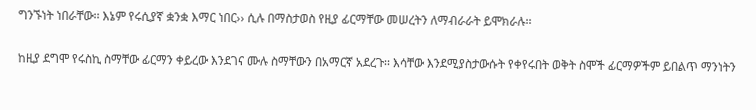ግንኙነት ነበራቸው፡፡ እኔም የሩሲያኛ ቋንቋ እማር ነበር›› ሲሉ በማስታወስ የዚያ ፊርማቸው መሠረትን ለማብራራት ይሞክራሉ፡፡

ከዚያ ደግሞ የሩስኪ ስማቸው ፊርማን ቀይረው እንደገና ሙሉ ስማቸውን በአማርኛ አደረጉ፡፡ እሳቸው እንደሚያስታውሱት የቀየሩበት ወቅት ስሞች ፊርማዎችም ይበልጥ ማንነትን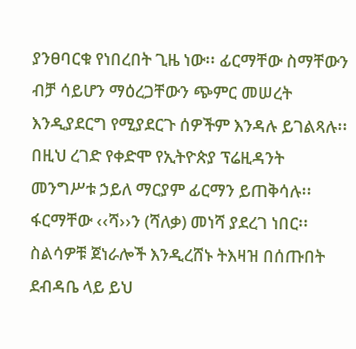ያንፀባርቁ የነበረበት ጊዜ ነው፡፡ ፊርማቸው ስማቸውን ብቻ ሳይሆን ማዕረጋቸውን ጭምር መሠረት እንዲያደርግ የሚያደርጉ ሰዎችም እንዳሉ ይገልጻሉ፡፡ በዚህ ረገድ የቀድሞ የኢትዮጵያ ፕሬዚዳንት መንግሥቱ ኃይለ ማርያም ፊርማን ይጠቅሳሉ፡፡ ፋርማቸው ‹‹ሻ››ን (ሻለቃ) መነሻ ያደረገ ነበር፡፡ ስልሳዎቹ ጀነራሎች እንዲረሸኑ ትእዛዝ በሰጡበት ደብዳቤ ላይ ይህ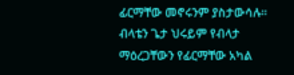ፊርማቸው መኖሩንም ያስታውሳሉ፡፡ ብላቴን ጌታ ህሩይም የብላታ ማዕረጋቸውን የፊርማቸው አካል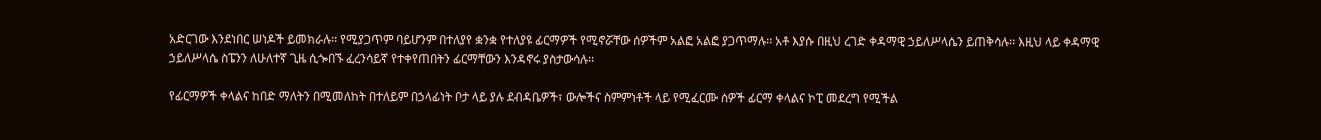አድርገው እንደነበር ሠነዶች ይመክራሉ፡፡ የሚያጋጥም ባይሆንም በተለያየ ቋንቋ የተለያዩ ፊርማዎች የሚኖሯቸው ሰዎችም አልፎ አልፎ ያጋጥማሉ፡፡ አቶ እያሱ በዚህ ረገድ ቀዳማዊ ኃይለሥላሴን ይጠቅሳሉ፡፡ እዚህ ላይ ቀዳማዊ ኃይለሥላሴ ስፔንን ለሁለተኛ ጊዜ ሲጐበኙ ፈረንሳይኛ የተቀየጠበትን ፊርማቸውን እንዳኖሩ ያስታውሳሉ፡፡

የፊርማዎች ቀላልና ከበድ ማለትን በሚመለከት በተለይም በኃላፊነት ቦታ ላይ ያሉ ደብዳቤዎች፣ ውሎችና ስምምነቶች ላይ የሚፈርሙ ሰዎች ፊርማ ቀላልና ኮፒ መደረግ የሚችል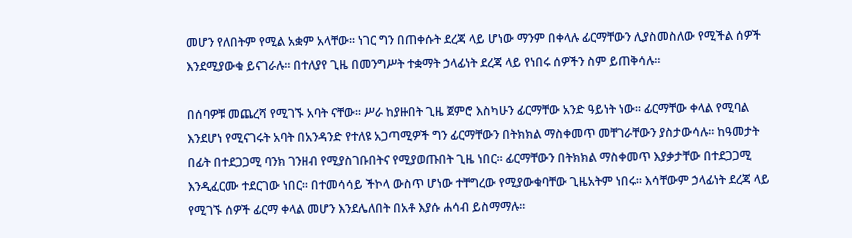መሆን የለበትም የሚል አቋም አላቸው፡፡ ነገር ግን በጠቀሱት ደረጃ ላይ ሆነው ማንም በቀላሉ ፊርማቸውን ሊያስመስለው የሚችል ሰዎች እንደሚያውቁ ይናገራሉ፡፡ በተለያየ ጊዜ በመንግሥት ተቋማት ኃላፊነት ደረጃ ላይ የነበሩ ሰዎችን ስም ይጠቅሳሉ፡፡

በሰባዎቹ መጨረሻ የሚገኙ አባት ናቸው፡፡ ሥራ ከያዙበት ጊዜ ጀምሮ እስካሁን ፊርማቸው አንድ ዓይነት ነው፡፡ ፊርማቸው ቀላል የሚባል እንደሆነ የሚናገሩት አባት በአንዳንድ የተለዩ አጋጣሚዎች ግን ፊርማቸውን በትክክል ማስቀመጥ መቸገራቸውን ያስታውሳሉ፡፡ ከዓመታት በፊት በተደጋጋሚ ባንክ ገንዘብ የሚያስገቡበትና የሚያወጡበት ጊዜ ነበር፡፡ ፊርማቸውን በትክክል ማስቀመጥ እያቃታቸው በተደጋጋሚ እንዲፈርሙ ተደርገው ነበር፡፡ በተመሳሳይ ችኮላ ውስጥ ሆነው ተቸግረው የሚያውቁባቸው ጊዜአትም ነበሩ፡፡ እሳቸውም ኃላፊነት ደረጃ ላይ የሚገኙ ሰዎች ፊርማ ቀላል መሆን እንደሌለበት በአቶ እያሱ ሐሳብ ይስማማሉ፡፡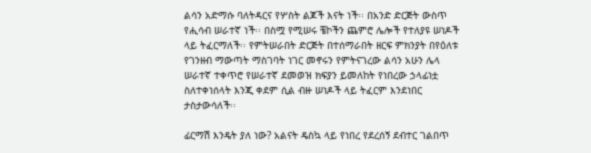ልሳን አድማሱ ባለትዳርና የሦስት ልጆች እናት ነች፡፡ በአንድ ድርጅት ውስጥ የሒሳብ ሠራተኛ ነች፡፡ በስሟ የሚሠሩ ቼኮችን ጨምሮ ሌሎች የተለያዩ ሠነዶች ላይ ትፈርማለች፡፡ የምትሠራበት ድርጅት በተሰማራበት ዘርፍ ምክንያት በየዕለቱ የገንዘብ ማውጣት ማስገባት ነገር መኖሩን የምትናገረው ልሳን አሁን ሌላ ሠራተኛ ተቀጥሮ የሠራተኛ ደመወዝ ክፍያን ይመለከት የነበረው ኃላፊነቷ ስለተቀነሰላት እንጂ ቀደም ሲል ብዙ ሠነዶች ላይ ትፈርም እንደነበር ታስታውሳለች፡፡

ፊርማሽ እንዴት ያለ ነው? አልናት ዴስኳ ላይ የነበረ የደረሰኝ ደብተር ገልበጥ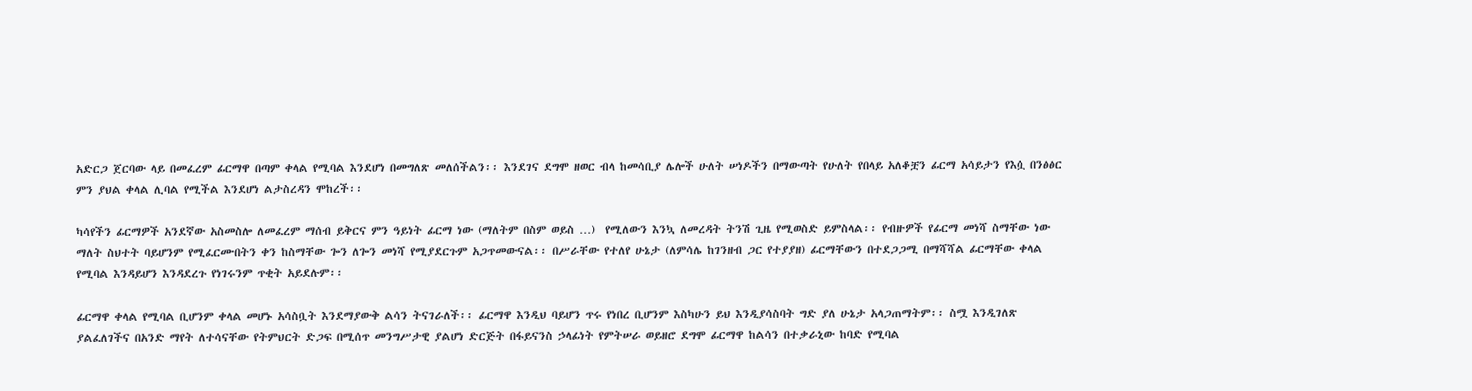አድርጋ ጀርባው ላይ በመፈረም ፊርማዋ በጣም ቀላል የሚባል እንደሆነ በመግለጽ መለሰችልን፡፡ እንደገና ደግሞ ዘወር ብላ ከመሳቢያ ሌሎች ሁለት ሠነዶችን በማውጣት የሁለት የበላይ አለቆቿን ፊርማ አሳይታን የእሷ በንፅፅር ምን ያህል ቀላል ሊባል የሚችል እንደሆነ ልታስረዳን ሞከረች፡፡

ካሳየችን ፊርማዎች አንደኛው አስመስሎ ለመፈረም ማሰብ ይቅርና ምን ዓይነት ፊርማ ነው (ማለትም በስም ወይስ …)  የሚለውን እንኳ ለመረዳት ትንሽ ጊዜ የሚወስድ ይምስላል፡፡ የብዙዎች የፊርማ መነሻ ስማቸው ነው ማለት ስህተት ባይሆንም የሚፈርሙበትን ቀን ከስማቸው ጐን ለጐን መነሻ የሚያደርጉም አጋጥመውናል፡፡ በሥራቸው የተለየ ሁኔታ (ለምሳሌ ከገንዘብ ጋር የተያያዘ) ፊርማቸውን በተደጋጋሚ በማሻሻል ፊርማቸው ቀላል የሚባል እንዳይሆን እንዳደረጉ የነገሩንም ጥቂት አይደሉም፡፡

ፊርማዋ ቀላል የሚባል ቢሆንም ቀላል መሆኑ አሳስቧት እንደማያውቅ ልሳን ትናገራለች፡፡ ፊርማዋ እንዲህ ባይሆን ጥሩ የነበረ ቢሆንም እስካሁን ይህ እንዲያሳስባት ግድ ያለ ሁኔታ አላጋጠማትም፡፡ ስሟ እንዲገለጽ ያልፈለገችና በአንድ ማየት ለተሳናቸው የትምህርት ድጋፍ በሚሰጥ መንግሥታዊ ያልሆነ ድርጅት በፋይናንስ ኃላፊነት የምትሠራ ወይዘሮ ደግሞ ፊርማዋ ከልሳን በተቃራኒው ከባድ የሚባል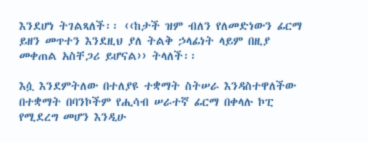እንደሆነ ትገልጻለች፡፡ ‹‹ከታች ዝም ብለን የለመድነውን ፊርማ ይዘን መጥተን እንደዚህ ያለ ትልቅ ኃላፊነት ላይም በዚያ መቀጠል አስቸጋሪ ይሆናል›› ትላለች፡፡

እሷ እንደምትለው በተለያዩ ተቋማት ስትሠራ እንዳስተዋለችው በተቋማት በባንኮችም የሒሳብ ሠራተኛ ፊርማ በቀላሉ ኮፒ የሚደረግ መሆን እንዲሁ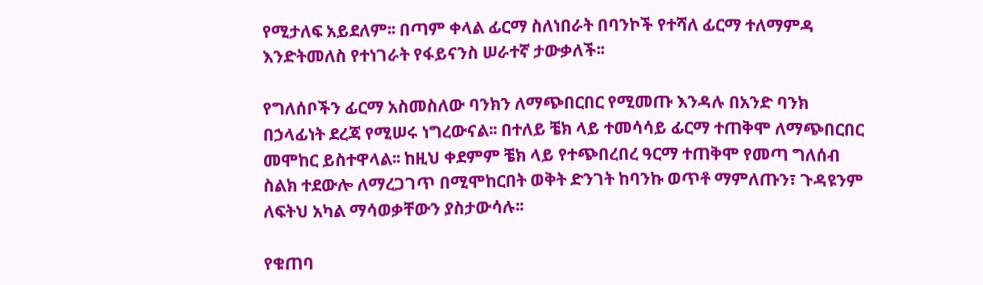የሚታለፍ አይደለም፡፡ በጣም ቀላል ፊርማ ስለነበራት በባንኮች የተሻለ ፊርማ ተለማምዳ እንድትመለስ የተነገራት የፋይናንስ ሠራተኛ ታውቃለች፡፡

የግለሰቦችን ፊርማ አስመስለው ባንክን ለማጭበርበር የሚመጡ እንዳሉ በአንድ ባንክ በኃላፊነት ደረጃ የሚሠሩ ነግረውናል፡፡ በተለይ ቼክ ላይ ተመሳሳይ ፊርማ ተጠቅሞ ለማጭበርበር መሞከር ይስተዋላል፡፡ ከዚህ ቀደምም ቼክ ላይ የተጭበረበረ ዓርማ ተጠቅሞ የመጣ ግለሰብ ስልክ ተደውሎ ለማረጋገጥ በሚሞከርበት ወቅት ድንገት ከባንኩ ወጥቶ ማምለጡን፣ ጉዳዩንም ለፍትህ አካል ማሳወቃቸውን ያስታውሳሉ፡፡

የቁጠባ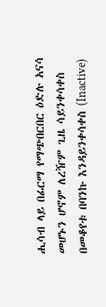ሒሳብ ላይ በፊርማ የማጭበርበር ዕድሉ አናሳ መሆኑን ሆኖም ለረዥም ጊዜ ሳይንቀሳቀስ በመቆየቱ በባንኩ እንዳይንቀሳቀስ (Inactive)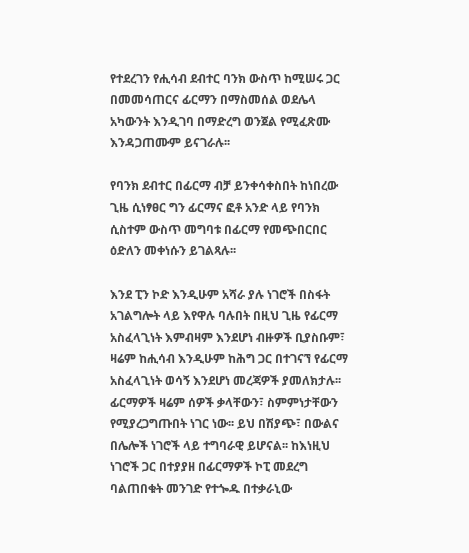የተደረገን የሒሳብ ደብተር ባንክ ውስጥ ከሚሠሩ ጋር በመመሳጠርና ፊርማን በማስመሰል ወደሌላ አካውንት እንዲገባ በማድረግ ወንጀል የሚፈጽሙ እንዳጋጠሙም ይናገራሉ፡፡

የባንክ ደብተር በፊርማ ብቻ ይንቀሳቀስበት ከነበረው ጊዜ ሲነፃፀር ግን ፊርማና ፎቶ አንድ ላይ የባንክ ሲስተም ውስጥ መግባቱ በፊርማ የመጭበርበር ዕድለን መቀነሱን ይገልጻሉ፡፡

እንደ ፒን ኮድ እንዲሁም አሻራ ያሉ ነገሮች በስፋት አገልግሎት ላይ እየዋሉ ባሉበት በዚህ ጊዜ የፊርማ አስፈላጊነት እምብዛም እንደሆነ ብዙዎች ቢያስቡም፣ ዛሬም ከሒሳብ እንዲሁም ከሕግ ጋር በተገናኘ የፊርማ አስፈላጊነት ወሳኝ እንደሆነ መረጃዎች ያመለክታሉ፡፡ ፊርማዎች ዛሬም ሰዎች ቃላቸውን፣ ስምምነታቸውን የሚያረጋግጡበት ነገር ነው፡፡ ይህ በሽያጭ፣ በውልና በሌሎች ነገሮች ላይ ተግባራዊ ይሆናል፡፡ ከእነዚህ ነገሮች ጋር በተያያዘ በፊርማዎች ኮፒ መደረግ ባልጠበቁት መንገድ የተጐዱ በተቃራኒው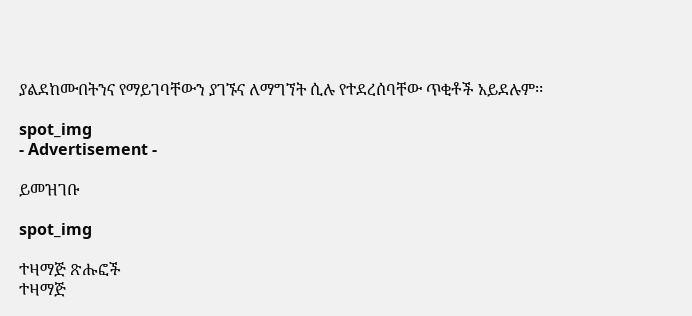ያልደከሙበትንና የማይገባቸውን ያገኙና ለማግኘት ሲሉ የተደረሰባቸው ጥቂቶች አይደሉም፡፡

spot_img
- Advertisement -

ይመዝገቡ

spot_img

ተዛማጅ ጽሑፎች
ተዛማጅ